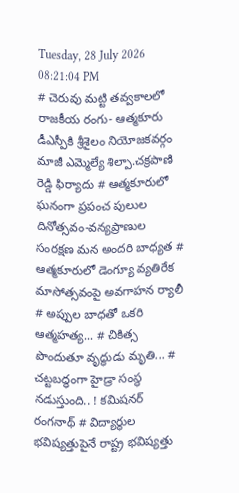Tuesday, 28 July 2026 08:21:04 PM
# చెరువు మట్టి తవ్వకాలలో రాజకీయ రంగు- ఆత్మకూరు డీఎస్పీకి శ్రీశైలం నియోజకవర్గం మాజీ ఎమ్మెల్యే శిల్పా.చక్రపాణి రెడ్డి ఫిర్యాదు # ఆత్మకూరులో ఘనంగా ప్రపంచ పులుల దినోత్సవం-వన్యప్రాణుల సంరక్షణ మన అందరి బాధ్యత # ఆత్మకూరులో డెంగ్యూ వ్యతిరేక మాసోత్సవంపై అవగాహన ర్యాలీ # అప్పుల బాధతో ఒకరి ఆత్మహత్య... # చికిత్స పొందుతూ వృద్ధుడు మృతి... # చట్టబద్ధంగా హైడ్రా సంస్థ నడుస్తుంది.. ! కమిషనర్ రంగనాథ్‌ # విద్యార్థుల భవిష్యత్తుపైనే రాష్ట్ర భవిష్యత్తు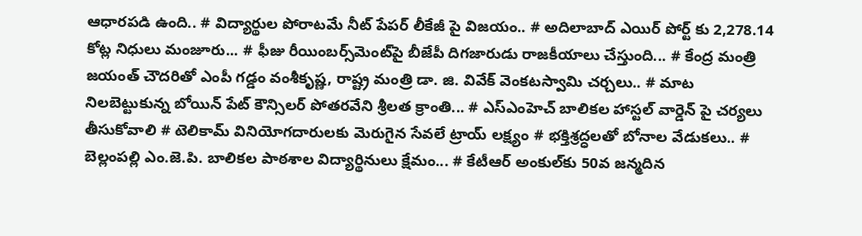ఆధారపడి ఉంది.. # విద్యార్థుల పోరాటమే నీట్ పేపర్ లీకేజీ పై విజయం.. # అదిలాబాద్ ఎయిర్ పోర్ట్ కు 2,278.14 కోట్ల నిధులు మంజూరు... # ఫీజు రీయింబర్స్‌‌‌‌‌‌‌‌మెంట్‌‌‌‌‌‌‌‌పై బీజేపీ దిగజారుడు రాజకీయాలు చేస్తుంది... # కేంద్ర మంత్రి జయంత్ చౌదరితో ఎంపీ గడ్డం వంశీకృష్ణ, రాష్ట్ర మంత్రి డా. జి. వివేక్ వెంకటస్వామి చర్చలు.. # మాట నిలబెట్టుకున్న బోయిన్ పేట్ కౌన్సిలర్ పోతరవేని శ్రీలత క్రాంతి... # ఎస్ఎంహెచ్ బాలికల హాస్టల్ వార్డెన్ పై చర్యలు తీసుకోవాలి # టెలికామ్ వినియోగదారులకు మెరుగైన సేవలే ట్రాయ్ లక్ష్యం # భక్తిశ్రద్ధలతో బోనాల వేడుకలు.. # బెల్లంపల్లి ఎం.జె.పి. బాలికల పాఠశాల విద్యార్థినులు క్షేమం... # కేటీఆర్ అంకుల్‌కు 50వ జన్మదిన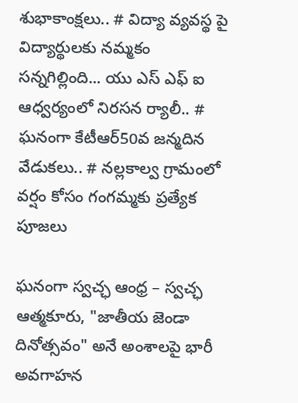శుభాకాంక్షలు.. # విద్యా వ్యవస్థ పై విద్యార్థులకు నమ్మకం సన్నగిల్లింది... యు ఎస్ ఎఫ్ ఐ ఆధ్వర్యంలో నిరసన ర్యాలీ.. # ఘనంగా కేటీఆర్50వ జన్మదిన వేడుకలు.. # నల్లకాల్వ గ్రామంలో వర్షం కోసం గంగమ్మకు ప్రత్యేక పూజలు

ఘనంగా స్వచ్ఛ ఆంధ్ర – స్వచ్ఛ ఆత్మకూరు, "జాతీయ జెండా దినోత్సవం" అనే అంశాలపై భారీ అవగాహన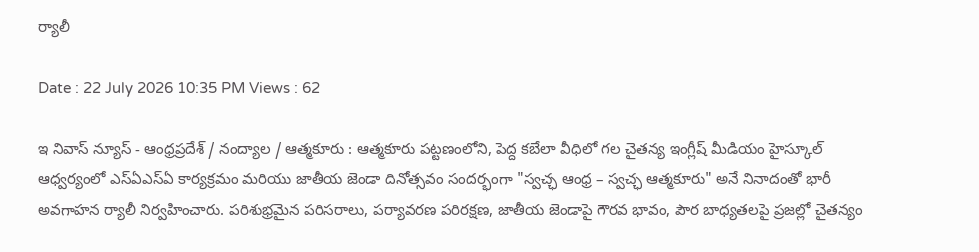ర్యాలీ

Date : 22 July 2026 10:35 PM Views : 62

ఇ నివాస్ న్యూస్ - ఆంధ్రప్రదేశ్ / నంద్యాల / ఆత్మకూరు : ఆత్మకూరు పట్టణంలోని, పెద్ద కబేలా వీధిలో గల చైతన్య ఇంగ్లీష్ మీడియం హైస్కూల్ ఆధ్వర్యంలో ఎస్ఏఎస్ఏ కార్యక్రమం మరియు జాతీయ జెండా దినోత్సవం సందర్భంగా "స్వచ్ఛ ఆంధ్ర – స్వచ్ఛ ఆత్మకూరు" అనే నినాదంతో భారీ అవగాహన ర్యాలీ నిర్వహించారు. పరిశుభ్రమైన పరిసరాలు, పర్యావరణ పరిరక్షణ, జాతీయ జెండాపై గౌరవ భావం, పౌర బాధ్యతలపై ప్రజల్లో చైతన్యం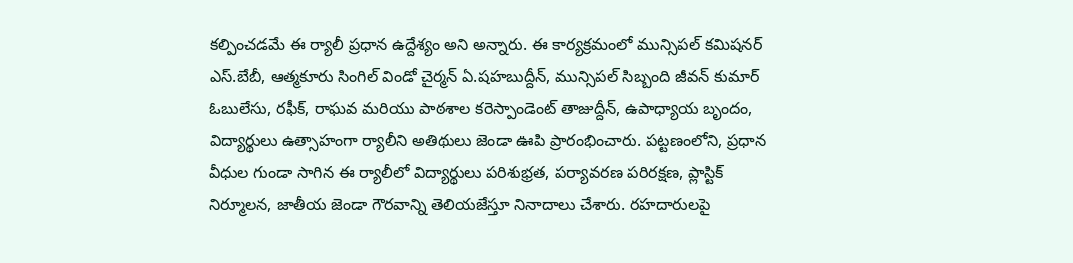కల్పించడమే ఈ ర్యాలీ ప్రధాన ఉద్దేశ్యం అని అన్నారు. ఈ కార్యక్రమంలో మున్సిపల్ కమిషనర్ ఎస్.బేబీ, ఆత్మకూరు సింగిల్ విండో చైర్మన్ ఏ.షహబుద్దీన్, మున్సిపల్ సిబ్బంది జీవన్ కుమార్ ఓబులేసు, రఫీక్, రాఘవ మరియు పాఠశాల కరెస్పాండెంట్ తాజుద్దీన్, ఉపాధ్యాయ బృందం, విద్యార్థులు ఉత్సాహంగా ర్యాలీని అతిథులు జెండా ఊపి ప్రారంభించారు. పట్టణంలోని, ప్రధాన వీధుల గుండా సాగిన ఈ ర్యాలీలో విద్యార్థులు పరిశుభ్రత, పర్యావరణ పరిరక్షణ, ప్లాస్టిక్ నిర్మూలన, జాతీయ జెండా గౌరవాన్ని తెలియజేస్తూ నినాదాలు చేశారు. రహదారులపై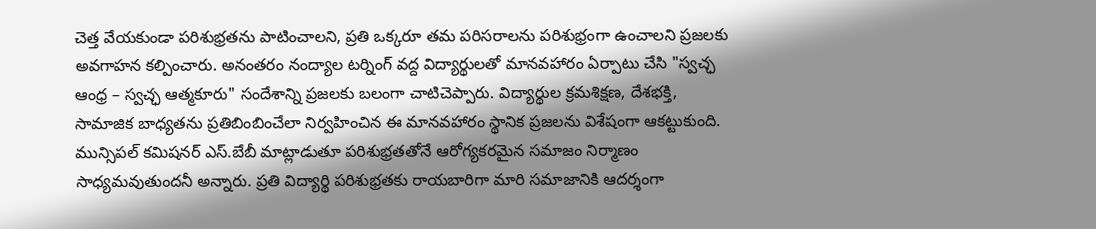చెత్త వేయకుండా పరిశుభ్రతను పాటించాలని, ప్రతి ఒక్కరూ తమ పరిసరాలను పరిశుభ్రంగా ఉంచాలని ప్రజలకు అవగాహన కల్పించారు. అనంతరం నంద్యాల టర్నింగ్ వద్ద విద్యార్థులతో మానవహారం ఏర్పాటు చేసి "స్వచ్ఛ ఆంధ్ర – స్వచ్ఛ ఆత్మకూరు" సందేశాన్ని ప్రజలకు బలంగా చాటిచెప్పారు. విద్యార్థుల క్రమశిక్షణ, దేశభక్తి, సామాజిక బాధ్యతను ప్రతిబింబించేలా నిర్వహించిన ఈ మానవహారం స్థానిక ప్రజలను విశేషంగా ఆకట్టుకుంది. మున్సిపల్ కమిషనర్ ఎస్.బేబీ మాట్లాడుతూ పరిశుభ్రతతోనే ఆరోగ్యకరమైన సమాజం నిర్మాణం సాధ్యమవుతుందనీ అన్నారు. ప్రతి విద్యార్థి పరిశుభ్రతకు రాయబారిగా మారి సమాజానికి ఆదర్శంగా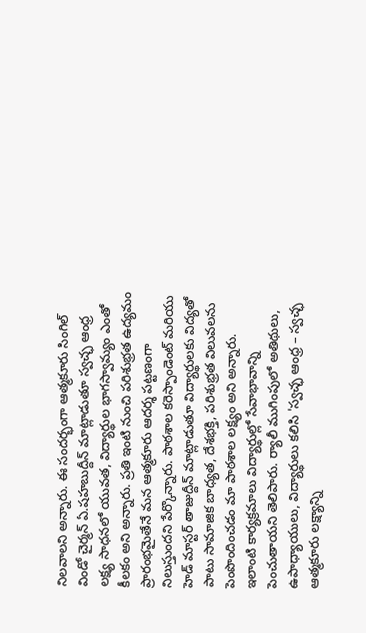నిలవాలని అన్నారు. ఈ సందర్భంగా ఆత్మకూరు సింగిల్ విండో చైర్మన్ ఏ.షహబుద్దీన్ మాట్లాడుతూ స్వచ్ఛ ఆంధ్ర లక్ష్య సాధనలో యువత, విద్యార్థుల భాగస్వామ్యం ఎంతో కీలకం అని అన్నారు. ప్రతి ఇంటి నుంచి పరిశుభ్రత ఉద్యమం ప్రారంభమైతేనే మన ఆత్మకూరు ఆదర్శ పట్టణంగా నిలుస్తుందని పేర్కొన్నారు. పాఠశాల కరెస్పాండెంట్ మరియు హెడ్ మాస్టర్ తాజుద్దీన్ మాట్లాడుతూ విద్యార్థులకు విద్యతో పాటు సామాజిక బాధ్యత, దేశభక్తి, పరిశుభ్రత విలువలను పెంపొందించడం మా పాఠశాల లక్ష్యం అని అన్నారు. ఇలాంటి కార్యక్రమాలు విద్యార్థుల్లో సేవాభావాన్ని పెంచుతాయని తెలిపారు. ర్యాలీ ముగింపులో అతిథులు, ఉపాధ్యాయులు, విద్యార్థులు కలిసి 'స్వచ్ఛ ఆంధ్ర – స్వచ్ఛ ఆత్మకూరు లక్ష్యాన్ని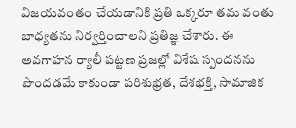విజయవంతం చేయడానికి ప్రతి ఒక్కరూ తమ వంతు బాధ్యతను నిర్వర్తించాలని ప్రతిజ్ఞ చేశారు. ఈ అవగాహన ర్యాలీ పట్టణ ప్రజల్లో విశేష స్పందనను పొందడమే కాకుండా పరిశుభ్రత, దేశభక్తి, సామాజిక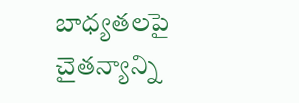బాధ్యతలపై చైతన్యాన్ని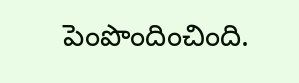పెంపొందించింది.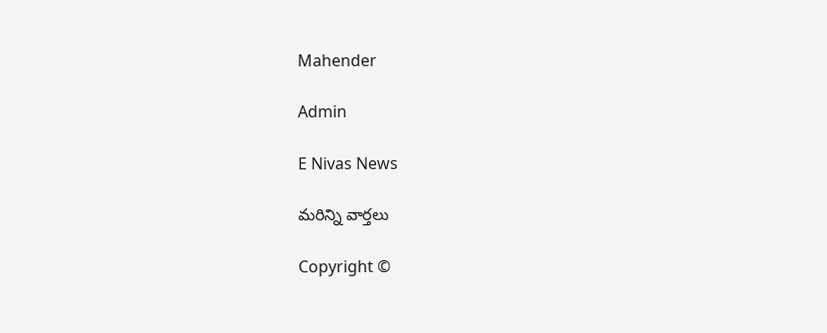Mahender

Admin

E Nivas News

మరిన్ని వార్తలు

Copyright ©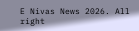E Nivas News 2026. All right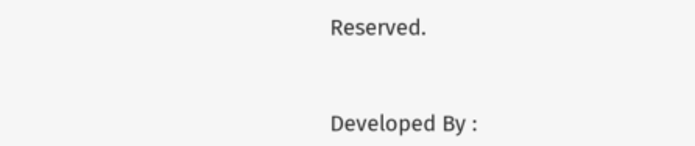Reserved.



Developed By :